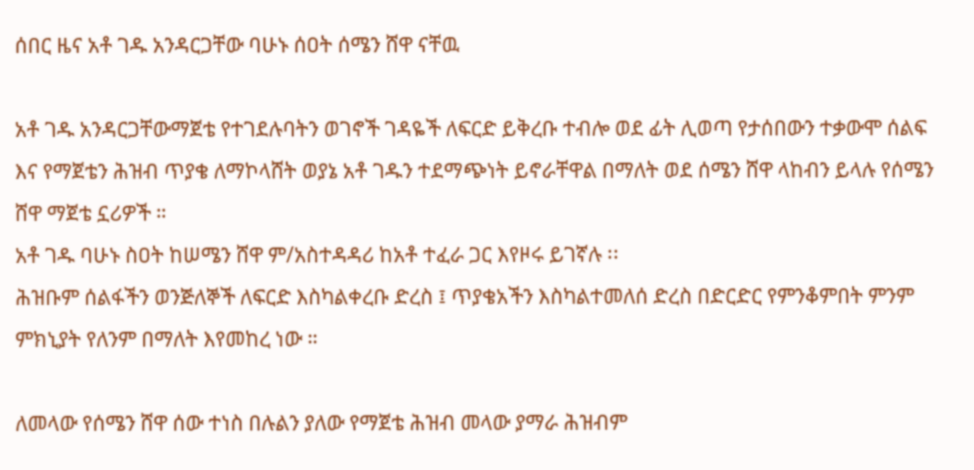ሰበር ዜና አቶ ገዱ አንዳርጋቸው ባሁኑ ሰዐት ሰሜን ሸዋ ናቸዉ

አቶ ገዱ አንዳርጋቸውማጀቴ የተገደሉባትን ወገኖች ገዳዬች ለፍርድ ይቅረቡ ተብሎ ወደ ፊት ሊወጣ የታሰበውን ተቃውሞ ሰልፍ እና የማጀቴን ሕዝብ ጥያቄ ለማኮላሸት ወያኔ አቶ ገዱን ተደማጭነት ይኖራቸዋል በማለት ወደ ሰሜን ሸዋ ላከብን ይላሉ የሰሜን ሸዋ ማጀቴ ኗሪዎች ።
አቶ ገዱ ባሁኑ ስዐት ከሠሜን ሸዋ ም/አስተዳዳሪ ከአቶ ተፈራ ጋር እየዞሩ ይገኛሉ ፡፡
ሕዝቡም ሰልፋችን ወንጅለኞች ለፍርድ እስካልቀረቡ ድረስ ፤ ጥያቄአችን እስካልተመለሰ ድረስ በድርድር የምንቆምበት ምንም ምክኒያት የለንም በማለት እየመከረ ነው ።

ለመላው የሰሜን ሸዋ ሰው ተነስ በሉልን ያለው የማጀቴ ሕዝብ መላው ያማራ ሕዝብም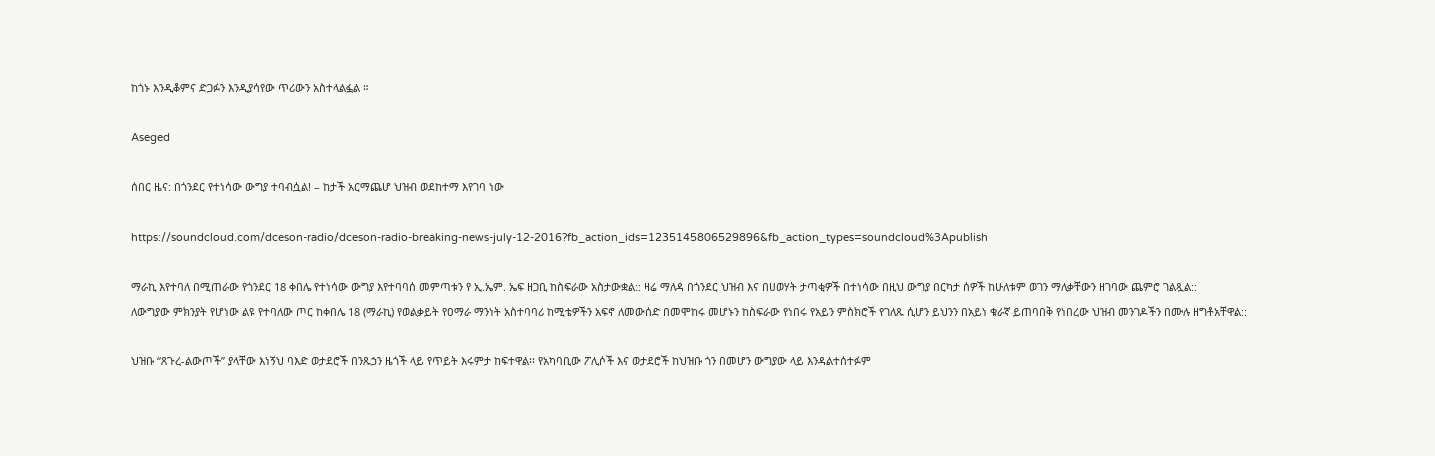ከጎኑ እንዲቆምና ድጋፉን እንዲያሳየው ጥሪውን አስተላልፏል ።

Aseged

ሰበር ዜና: በጎንደር የተነሳው ውግያ ተባብሷል! – ከታች አርማጨሆ ህዝብ ወደከተማ እየገባ ነው

https://soundcloud.com/dceson-radio/dceson-radio-breaking-news-july-12-2016?fb_action_ids=1235145806529896&fb_action_types=soundcloud%3Apublish

ማራኪ እየተባለ በሚጠራው የጎንደር 18 ቀበሌ የተነሳው ውግያ እየተባባሰ መምጣቱን የ ኢ.ኤም. ኤፍ ዘጋቢ ከስፍራው አስታውቋል:: ዛሬ ማለዳ በጎንደር ህዝብ እና በሀወሃት ታጣቂዎች በተነሳው በዚህ ውግያ በርካታ ሰዎች ከሁለቱም ወገን ማለቃቸውን ዘገባው ጨምሮ ገልጿል::
ለውግያው ምክንያት የሆነው ልዩ የተባለው ጦር ከቀበሌ 18 (ማራኪ) የወልቃይት የዐማራ ማንነት አስተባባሪ ከሚቴዎችን አፍኖ ለመውሰድ በመሞከሩ መሆኑን ከስፍራው የነበሩ የአይን ምስክሮች የገለጹ ሲሆን ይህንን በአይነ ቁራኛ ይጠባበቅ የነበረው ህዝብ መንገዶችን በሙሉ ዘግቶአቸዋል::

ህዝቡ “ጸጉረ-ልውጦች” ያላቸው እነኝህ ባእድ ወታደሮች በንጹኃን ዜጎች ላይ የጥይት እሩምታ ከፍተዋል፡፡ የአካባቢው ፖሊሶች እና ወታደሮች ከህዝቡ ጎን በመሆን ውግያው ላይ እንዳልተሰተፉም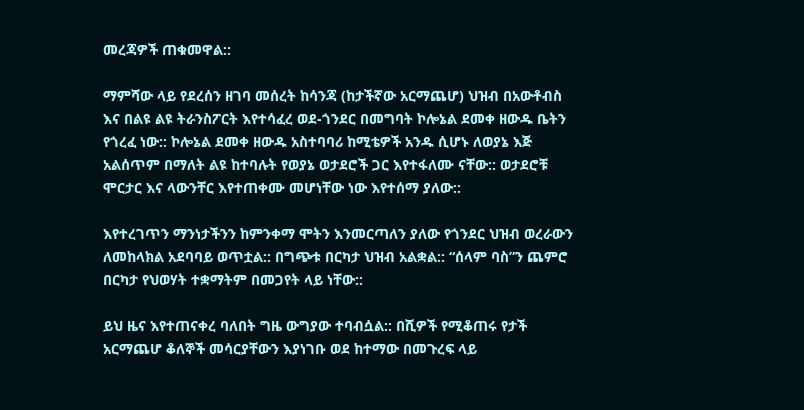መረጃዎች ጠቁመዋል::

ማምሻው ላይ የደረሰን ዘገባ መሰረት ከሳንጃ (ከታችኛው አርማጨሆ) ህዝብ በአውቶብስ እና በልዩ ልዩ ትራንስፖርት እየተሳፈረ ወደ-ጎንደር በመግባት ኮሎኔል ደመቀ ዘውዱ ቤትን የጎረፈ ነው:: ኮሎኔል ደመቀ ዘውዱ አስተባባሪ ከሚቴዎች አንዱ ሲሆኑ ለወያኔ እጅ አልሰጥም በማለት ልዩ ከተባሉት የወያኔ ወታደሮች ጋር እየተፋለሙ ናቸው:: ወታደሮቹ ሞርታር እና ላውንቸር እየተጠቀሙ መሆነቸው ነው እየተሰማ ያለው::

እየተረገጥን ማንነታችንን ከምንቀማ ሞትን እንመርጣለን ያለው የጎንደር ህዝብ ወረራውን ለመከላክል አደባባይ ወጥቷል:: በግጭቱ በርካታ ህዝብ አልቋል:: “ሰላም ባስ”ን ጨምሮ በርካታ የህወሃት ተቋማትም በመጋየት ላይ ነቸው::

ይህ ዜና እየተጠናቀረ ባለበት ግዜ ውግያው ተባብሷል:: በሺዎች የሚቆጠሩ የታች አርማጨሆ ቆለኞች መሳርያቸውን እያነገቡ ወደ ከተማው በመጉረፍ ላይ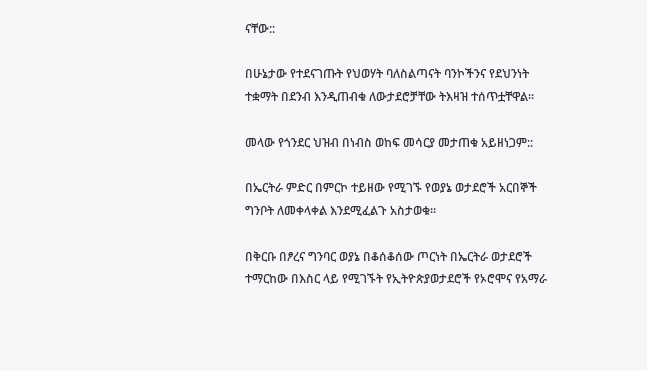ናቸው::

በሁኔታው የተደናገጡት የህወሃት ባለስልጣናት ባንኮችንና የደህንነት ተቋማት በደንብ እንዲጠብቁ ለውታደሮቻቸው ትእዛዝ ተሰጥቷቸዋል።

መላው የጎንደር ህዝብ በነብስ ወከፍ መሳርያ መታጠቁ አይዘነጋም::

በኤርትራ ምድር በምርኮ ተይዘው የሚገኙ የወያኔ ወታደሮች አርበኞች ግንቦት ለመቀላቀል እንደሚፈልጉ አስታወቁ።

በቅርቡ በፆረና ግንባር ወያኔ በቆሰቆሰው ጦርነት በኤርትራ ወታደሮች ተማርከው በእስር ላይ የሚገኙት የኢትዮጵያወታደሮች የኦሮሞና የአማራ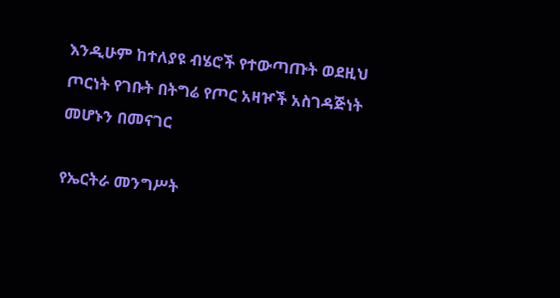እንዲሁም ከተለያዩ ብሄሮች የተውጣጡት ወደዚህ ጦርነት የገቡት በትግሬ የጦር አዛዦች አስገዳጅነት መሆኑን በመናገር

የኤርትራ መንግሥት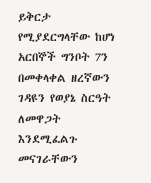ይቅርታ የሚያደርግላቸው ከሆነ አርበኞች ግንቦት 7ን በመቀላቀል ዘረኛውን ገዳዩን የወያኔ ስርዓት ለመዋጋት እንደሚፈልጉ መናገራቸውን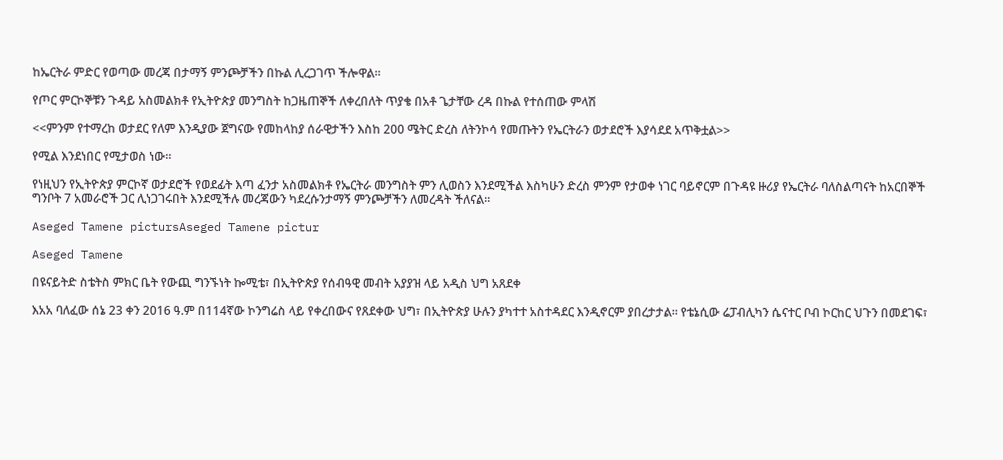ከኤርትራ ምድር የወጣው መረጃ በታማኝ ምንጮቻችን በኩል ሊረጋገጥ ችሎዋል።

የጦር ምርኮኞቹን ጉዳይ አስመልክቶ የኢትዮጵያ መንግስት ከጋዜጠኞች ለቀረበለት ጥያቄ በአቶ ጌታቸው ረዳ በኩል የተሰጠው ምላሽ

<<ምንም የተማረከ ወታደር የለም እንዲያው ጀግናው የመከላከያ ሰራዊታችን እስከ 200 ሜትር ድረስ ለትንኮሳ የመጡትን የኤርትራን ወታደሮች እያሳደደ አጥቅቷል>>

የሚል እንደነበር የሚታወስ ነው።

የነዚህን የኢትዮጵያ ምርኮኛ ወታደሮች የወደፊት እጣ ፈንታ አስመልክቶ የኤርትራ መንግስት ምን ሊወስን እንደሚችል እስካሁን ድረስ ምንም የታወቀ ነገር ባይኖርም በጉዳዩ ዙሪያ የኤርትራ ባለስልጣናት ከአርበኞች ግንቦት 7 አመራሮች ጋር ሊነጋገሩበት እንደሚችሉ መረጃውን ካደረሱንታማኝ ምንጮቻችን ለመረዳት ችለናል።

Aseged Tamene pictursAseged Tamene pictur

Aseged Tamene

በዩናይትድ ስቴትስ ምክር ቤት የውጪ ግንኙነት ኰሚቴ፣ በኢትዮጵያ የሰብዓዊ መብት አያያዝ ላይ አዲስ ህግ አጸደቀ

እአአ ባለፈው ሰኔ 23 ቀን 2016 ዓ.ም በ114ኛው ኮንግሬስ ላይ የቀረበውና የጸደቀው ህግ፣ በኢትዮጵያ ሁሉን ያካተተ አስተዳደር እንዲኖርም ያበረታታል። የቴኔሲው ሬፓብሊካን ሴናተር ቦብ ኮርከር ህጉን በመደገፍ፣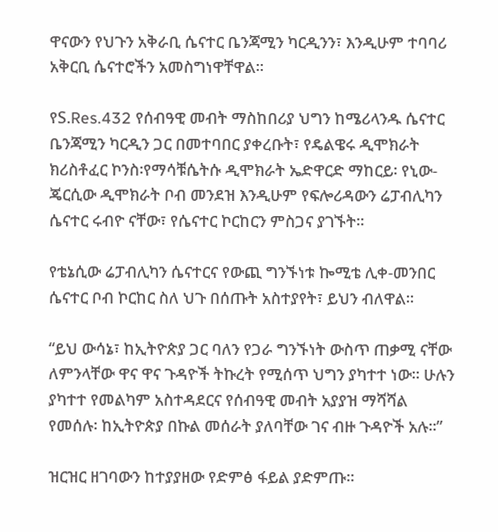ዋናውን የህጉን አቅራቢ ሴናተር ቤንጃሚን ካርዲንን፣ እንዲሁም ተባባሪ አቅርቢ ሴናተሮችን አመስግነዋቸዋል።

የS.Res.432 የሰብዓዊ መብት ማስከበሪያ ህግን ከሜሪላንዱ ሴናተር ቤንጃሚን ካርዲን ጋር በመተባበር ያቀረቡት፣ የዴልዌሩ ዲሞክራት ክሪስቶፈር ኮንስ፡የማሳቹሴትሱ ዲሞክራት ኤድዋርድ ማከርይ፡ የኒው-ጄርሲው ዲሞክራት ቦብ መንደዝ እንዲሁም የፍሎሪዳውን ሬፓብሊካን ሴናተር ሩብዮ ናቸው፣ የሴናተር ኮርከርን ምስጋና ያገኙት።

የቴኔሲው ሬፓብሊካን ሴናተርና የውጪ ግንኙነቱ ኰሚቴ ሊቀ-መንበር ሴናተር ቦብ ኮርከር ስለ ህጉ በሰጡት አስተያየት፣ ይህን ብለዋል።

“ይህ ውሳኔ፣ ከኢትዮጵያ ጋር ባለን የጋራ ግንኙነት ውስጥ ጠቃሚ ናቸው ለምንላቸው ዋና ዋና ጉዳዮች ትኩረት የሚሰጥ ህግን ያካተተ ነው። ሁሉን ያካተተ የመልካም አስተዳደርና የሰብዓዊ መብት አያያዝ ማሻሻል የመሰሉ፡ ከኢትዮጵያ በኩል መሰራት ያለባቸው ገና ብዙ ጉዳዮች አሉ።”

ዝርዝር ዘገባውን ከተያያዘው የድምፅ ፋይል ያድምጡ።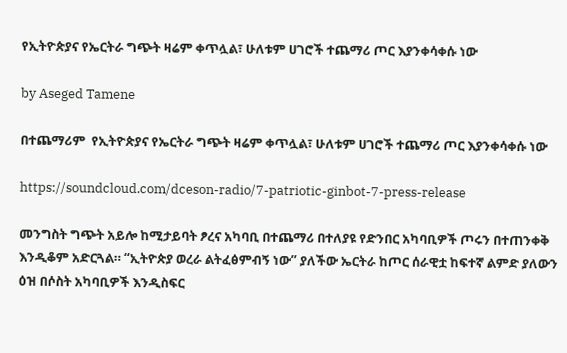የኢትዮጵያና የኤርትራ ግጭት ዛሬም ቀጥሏል፣ ሁለቱም ሀገሮች ተጨማሪ ጦር እያንቀሳቀሱ ነው

by Aseged Tamene

በተጨማሪም  የኢትዮጵያና የኤርትራ ግጭት ዛሬም ቀጥሏል፣ ሁለቱም ሀገሮች ተጨማሪ ጦር እያንቀሳቀሱ ነው

https://soundcloud.com/dceson-radio/7-patriotic-ginbot-7-press-release

መንግስት ግጭት አይሎ ከሚታይባት ፆረና አካባቢ በተጨማሪ በተለያዩ የድንበር አካባቢዎች ጦሩን በተጠንቀቅ እንዲቆም አድርጓል። “ኢትዮጵያ ወረራ ልትፈፅምብኝ ነው” ያለችው ኤርትራ ከጦር ሰራዊቷ ከፍተኛ ልምድ ያለውን ዕዝ በሶስት አካባቢዎች እንዲስፍር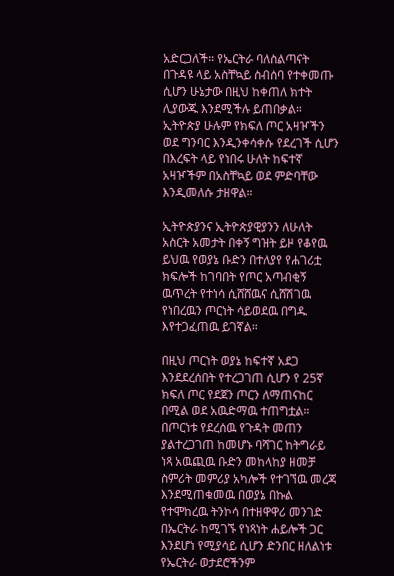አድርጋለች። የኤርትራ ባለስልጣናት በጉዳዩ ላይ አስቸኳይ ስብሰባ የተቀመጡ ሲሆን ሁኔታው በዚህ ከቀጠለ ክተት ሊያውጁ እንደሚችሉ ይጠበቃል። ኢትዮጵያ ሁሉም የክፍለ ጦር አዛዦችን ወደ ግንባር እንዲንቀሳቀሱ የደረገች ሲሆን በእረፍት ላይ የነበሩ ሁለት ከፍተኛ አዛዦችም በአስቸኳይ ወደ ምድባቸው እንዲመለሱ ታዘዋል።

ኢትዮጵያንና ኢትዮጵያዊያንን ለሁለት አስርት አመታት በቀኝ ግዝት ይዞ የቆየዉ ይህዉ የወያኔ ቡድን በተለያየ የሐገሪቷ ክፍሎች ከገባበት የጦር አጣብቂኝ ዉጥረት የተነሳ ሲሸሸዉና ሲሸሽገዉ የነበረዉን ጦርነት ሳይወደዉ በግዱ እየተጋፈጠዉ ይገኛል።

በዚህ ጦርነት ወያኔ ከፍተኛ አደጋ እንደደረሰበት የተረጋገጠ ሲሆን የ 25ኛ ክፍለ ጦር የደጀን ጦርን ለማጠናከር በሚል ወደ አዉድማዉ ተጠግቷል።
በጦርነቱ የደረሰዉ የጉዳት መጠን ያልተረጋገጠ ከመሆኑ ባሻገር ከትግራይ ነጻ አዉጪዉ ቡድን መከላከያ ዘመቻ ስምሪት መምሪያ አካሎች የተገኘዉ መረጃ እንደሚጠቁመዉ በወያኔ በኩል የተሞከረዉ ትንኮሳ በተዘዋዋሪ መንገድ በኤርትራ ከሚገኙ የነጻነት ሐይሎች ጋር እንደሆነ የሚያሳይ ሲሆን ድንበር ዘለልነቱ የኤርትራ ወታደሮችንም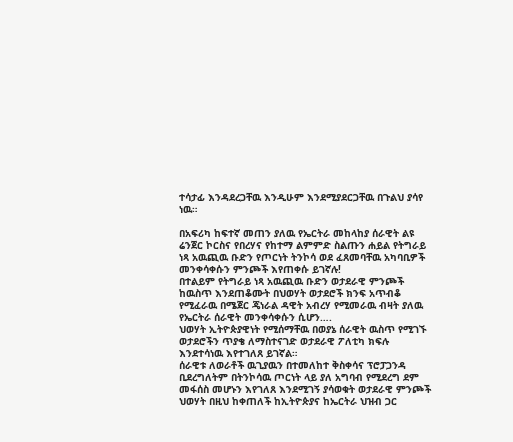ተሳታፊ እንዳደረጋቸዉ እንዲሁም እንደሚያደርጋቸዉ በጉልህ ያሳየ ነዉ።

በአፍሪካ ከፍተኛ መጠን ያለዉ የኤርትራ መከላከያ ሰራዊት ልዩ ሬንጀር ኮርስና የበረሃና የከተማ ልምምድ ስልጡን ሐይል የትግራይ ነጻ አዉጪዉ ቡድን የጦርነት ትንኮሳ ወደ ፈጸመባቸዉ አካባቢዎች መንቀሳቀሱን ምንጮች እየጠቀሱ ይገኛሉ!
በተልይም የትግራይ ነጻ አዉጪዉ ቡድን ወታደራዊ ምንጮች ከዉስጥ እንደጠቆሙት በህወሃት ወታደሮች ክንፍ አጥብቆ የሚፈራዉ በሜጀር ጄነራል ዳዊት አብረሃ የሚመራዉ ብዛት ያለዉ የኤርትራ ሰራዊት መንቀሳቀሱን ሲሆን….
ህወሃት ኢትዮጵያዊነት የሚሰማቸዉ በወያኔ ሰራዊት ዉስጥ የሚገኙ ወታደሮችን ጥያቄ ለማስተናገድ ወታደራዊ ፖለቲካ ክፍሉ እንደተሳነዉ እየተገለጸ ይገኛል።
ሰራዊቱ ለወራቶች ዉጊያዉን በተመለከተ ቅስቀሳና ፕሮፓጋንዳ ቢደረግለትም በትንኮሳዉ ጦርነት ላይ ያለ አግባብ የሚደረግ ደም መፋሰስ መሆኑን እየገለጸ እንደሚገኝ ያሳወቁት ወታደራዊ ምንጮች ህወሃት በዚህ ከቀጠለች ከኢትዮጵያና ከኤርትራ ህዝብ ጋር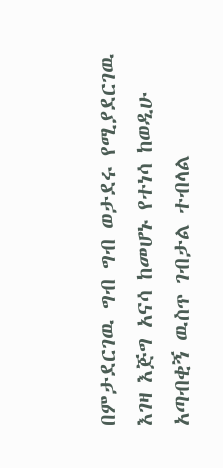በምታደርገዉ ግብ ግብ ወታደሩ የሚያደርገዉ እገዛ እጅግ አናሳ ከመሆኑ የተነሳ ከወዲሁ አጣብቂኝ ዉስጥ ገብታል ተብላል